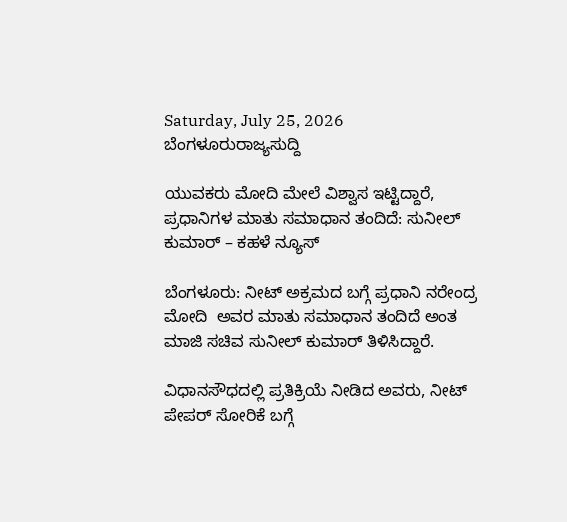Saturday, July 25, 2026
ಬೆಂಗಳೂರುರಾಜ್ಯಸುದ್ದಿ

ಯುವಕರು ಮೋದಿ ಮೇಲೆ ವಿಶ್ವಾಸ ‌ಇಟ್ಟಿದ್ದಾರೆ, ಪ್ರಧಾನಿಗಳ ಮಾತು ಸಮಾಧಾನ ತಂದಿದೆ: ಸುನೀಲ್‌ ಕುಮಾರ್‌ – ಕಹಳೆ ನ್ಯೂಸ್

ಬೆಂಗಳೂರು: ನೀಟ್ ಅಕ್ರಮದ ಬಗ್ಗೆ ಪ್ರಧಾನಿ ನರೇಂದ್ರ ಮೋದಿ  ಅವರ ಮಾತು ಸಮಾಧಾನ ತಂದಿದೆ ಅಂತ ಮಾಜಿ ಸಚಿವ ಸುನೀಲ್ ಕುಮಾರ್ ತಿಳಿಸಿದ್ದಾರೆ.

ವಿಧಾನಸೌಧದಲ್ಲಿ ಪ್ರತಿಕ್ರಿಯೆ ನೀಡಿದ ಅವರು, ನೀಟ್ ಪೇಪರ್ ಸೋರಿಕೆ ಬಗ್ಗೆ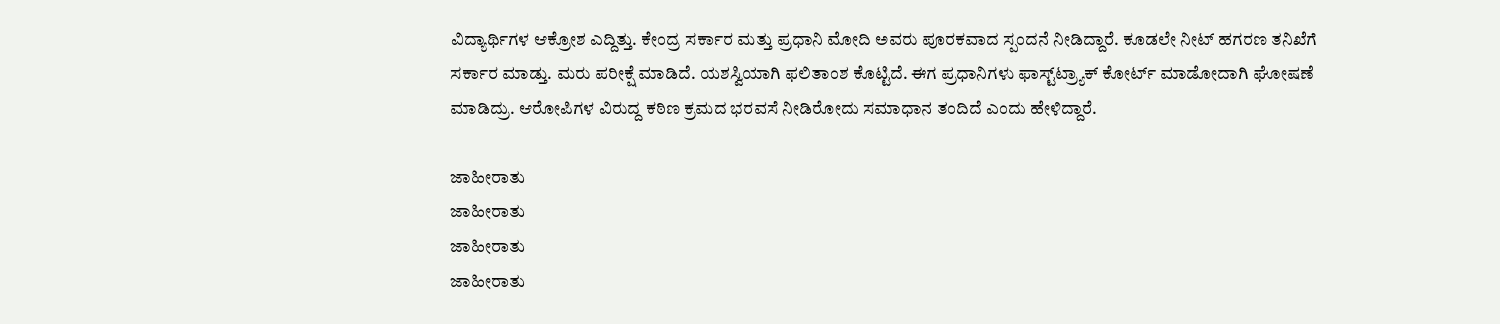ವಿದ್ಯಾರ್ಥಿಗಳ ಆಕ್ರೋಶ ಎದ್ದಿತ್ತು. ಕೇಂದ್ರ ಸರ್ಕಾರ ಮತ್ತು ಪ್ರಧಾನಿ ಮೋದಿ ಅವರು ಪೂರಕವಾದ ಸ್ಪಂದನೆ‌ ನೀಡಿದ್ದಾರೆ. ಕೂಡಲೇ ನೀಟ್ ಹಗರಣ ತನಿಖೆಗೆ ಸರ್ಕಾರ ಮಾಡ್ತು. ಮರು ಪರೀಕ್ಷೆ ಮಾಡಿದೆ. ಯಶಸ್ವಿಯಾಗಿ ಫಲಿತಾಂಶ ‌ಕೊಟ್ಟಿದೆ. ಈಗ ಪ್ರಧಾನಿಗಳು ಫಾಸ್ಟ್‌ಟ್ರ್ಯಾಕ್‌ ಕೋರ್ಟ್ ಮಾಡೋದಾಗಿ ಘೋಷಣೆ ಮಾಡಿದ್ರು. ಆರೋಪಿಗಳ ವಿರುದ್ದ ಕಠಿಣ ಕ್ರಮದ ಭರವಸೆ ನೀಡಿರೋದು ಸಮಾಧಾನ ತಂದಿದೆ ಎಂದು ಹೇಳಿದ್ದಾರೆ.

ಜಾಹೀರಾತು
ಜಾಹೀರಾತು
ಜಾಹೀರಾತು
ಜಾಹೀರಾತು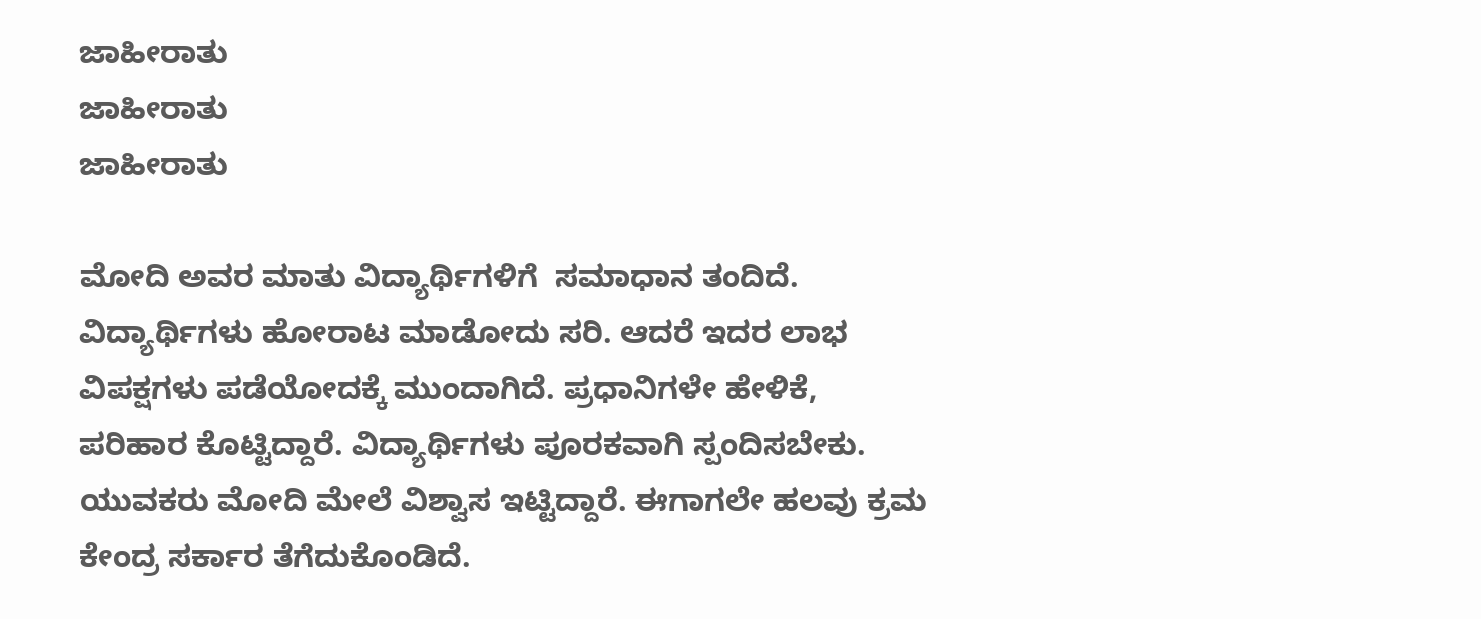ಜಾಹೀರಾತು
ಜಾಹೀರಾತು
ಜಾಹೀರಾತು

ಮೋದಿ ಅವರ ಮಾತು ವಿದ್ಯಾರ್ಥಿಗಳಿಗೆ  ಸಮಾಧಾನ ತಂದಿದೆ. ವಿದ್ಯಾರ್ಥಿಗಳು ಹೋರಾಟ ಮಾಡೋದು ಸರಿ. ಆದರೆ ಇದರ ಲಾಭ ವಿಪಕ್ಷಗಳು ಪಡೆಯೋದಕ್ಕೆ ಮುಂದಾಗಿದೆ. ಪ್ರಧಾನಿಗಳೇ ಹೇಳಿಕೆ, ಪರಿಹಾರ ಕೊಟ್ಟಿದ್ದಾರೆ. ವಿದ್ಯಾರ್ಥಿಗಳು ಪೂರಕವಾಗಿ ಸ್ಪಂದಿಸಬೇಕು. ಯುವಕರು ಮೋದಿ ಮೇಲೆ ವಿಶ್ವಾಸ ‌ಇಟ್ಟಿದ್ದಾರೆ. ಈಗಾಗಲೇ ಹಲವು ‌ಕ್ರಮ ಕೇಂದ್ರ ಸರ್ಕಾರ ತೆಗೆದುಕೊಂಡಿದೆ.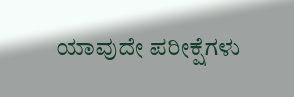ಯಾವುದೇ ಪರೀಕ್ಷೆಗಳು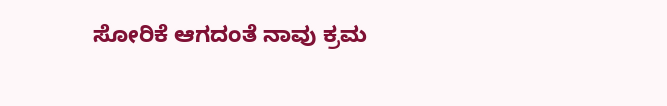ಸೋರಿಕೆ ಆಗದಂತೆ ನಾವು ಕ್ರಮ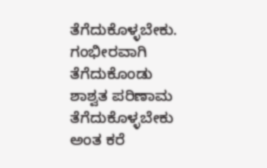ತೆಗೆದುಕೊಳ್ಳಬೇಕು. ಗಂಭೀರವಾಗಿ ತೆಗೆದುಕೊಂಡು ಶಾಶ್ವತ ಪರಿಣಾಮ ತೆಗೆದುಕೊಳ್ಳಬೇಕು ಅಂತ ಕರೆ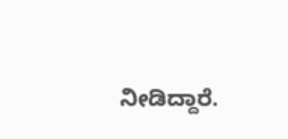ನೀಡಿದ್ದಾರೆ.